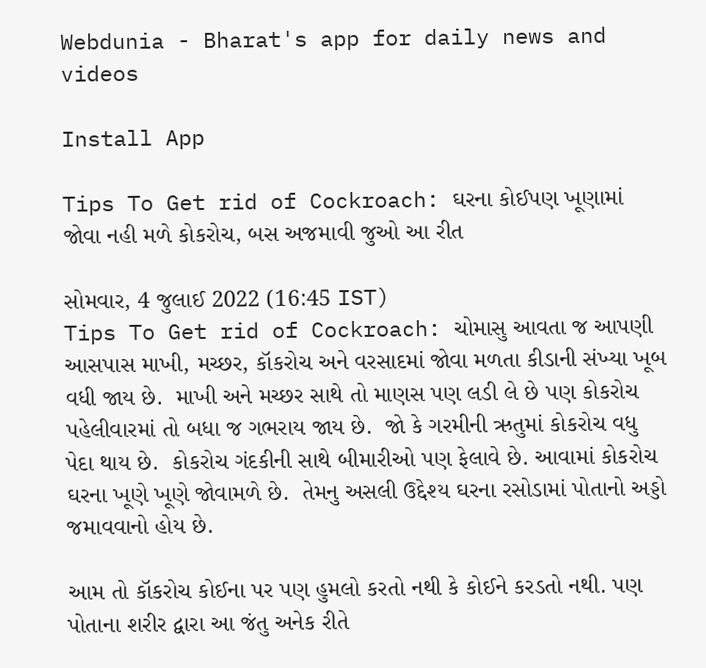Webdunia - Bharat's app for daily news and videos

Install App

Tips To Get rid of Cockroach: ઘરના કોઈપણ ખૂણામાં જોવા નહી મળે કોકરોચ, બસ અજમાવી જુઓ આ રીત

સોમવાર, 4 જુલાઈ 2022 (16:45 IST)
Tips To Get rid of Cockroach: ચોમાસુ આવતા જ આપણી આસપાસ માખી, મચ્છર, કૉકરોચ અને વરસાદમાં જોવા મળતા કીડાની સંખ્યા ખૂબ વધી જાય છે.  માખી અને મચ્છર સાથે તો માણસ પણ લડી લે છે પણ કોકરોચ પહેલીવારમાં તો બધા જ ગભરાય જાય છે.  જો કે ગરમીની ઋતુમાં કોકરોચ વધુ પેદા થાય છે.  કોકરોચ ગંદકીની સાથે બીમારીઓ પણ ફેલાવે છે. આવામાં કોકરોચ ઘરના ખૂણે ખૂણે જોવામળે છે.  તેમનુ અસલી ઉદ્દેશ્ય ઘરના રસોડામાં પોતાનો અડ્ડો જમાવવાનો હોય છે.

આમ તો કૉકરોચ કોઈના પર પણ હુમલો કરતો નથી કે કોઈને કરડતો નથી. પણ  પોતાના શરીર દ્વારા આ જંતુ અનેક રીતે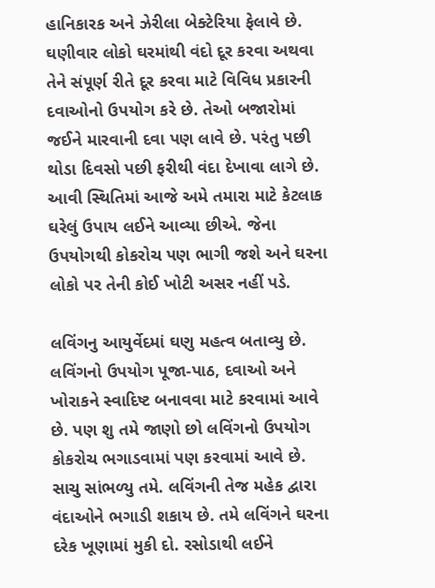હાનિકારક અને ઝેરીલા બેક્ટેરિયા ફેલાવે છે. ઘણીવાર લોકો ઘરમાંથી વંદો દૂર કરવા અથવા તેને સંપૂર્ણ રીતે દૂર કરવા માટે વિવિધ પ્રકારની દવાઓનો ઉપયોગ કરે છે. તેઓ બજારોમાં જઈને મારવાની દવા પણ લાવે છે. પરંતુ પછી થોડા દિવસો પછી ફરીથી વંદા દેખાવા લાગે છે. આવી સ્થિતિમાં આજે અમે તમારા માટે કેટલાક ઘરેલું ઉપાય લઈને આવ્યા છીએ. જેના ઉપયોગથી કોકરોચ પણ ભાગી જશે અને ઘરના લોકો પર તેની કોઈ ખોટી અસર નહીં પડે.

લવિંગનુ આયુર્વેદમાં ઘણુ મહત્વ બતાવ્યુ છે. લવિંગનો ઉપયોગ પૂજા-પાઠ, દવાઓ અને ખોરાકને સ્વાદિષ્ટ બનાવવા માટે કરવામાં આવે છે. પણ શુ તમે જાણો છો લવિંગનો ઉપયોગ  કોકરોચ ભગાડવામાં પણ કરવામાં આવે છે. સાચુ સાંભળ્યુ તમે. લવિંગની તેજ મહેક દ્વારા વંદાઓને ભગાડી શકાય છે. તમે લવિંગને ઘરના દરેક ખૂણામાં મુકી દો. રસોડાથી લઈને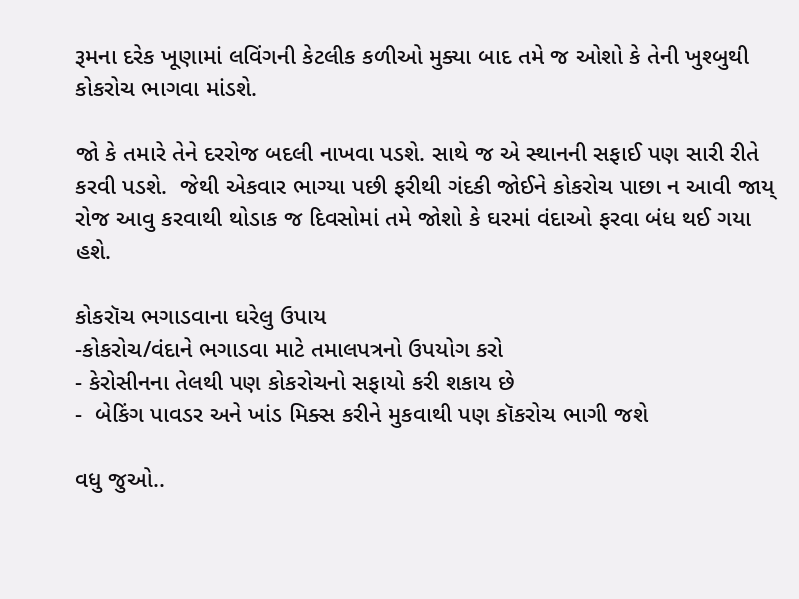રૂમના દરેક ખૂણામાં લવિંગની કેટલીક કળીઓ મુક્યા બાદ તમે જ ઓશો કે તેની ખુશ્બુથી કોકરોચ ભાગવા માંડશે.

જો કે તમારે તેને દરરોજ બદલી નાખવા પડશે. સાથે જ એ સ્થાનની સફાઈ પણ સારી રીતે કરવી પડશે.  જેથી એકવાર ભાગ્યા પછી ફરીથી ગંદકી જોઈને કોકરોચ પાછા ન આવી જાય્ રોજ આવુ કરવાથી થોડાક જ દિવસોમાં તમે જોશો કે ઘરમાં વંદાઓ ફરવા બંધ થઈ ગયા હશે.

કોકરૉચ ભગાડવાના ઘરેલુ ઉપાય
-કોકરોચ/વંદાને ભગાડવા માટે તમાલપત્રનો ઉપયોગ કરો
- કેરોસીનના તેલથી પણ કોકરોચનો સફાયો કરી શકાય છે
-  બેકિંગ પાવડર અને ખાંડ મિક્સ કરીને મુકવાથી પણ કૉકરોચ ભાગી જશે

વધુ જુઓ..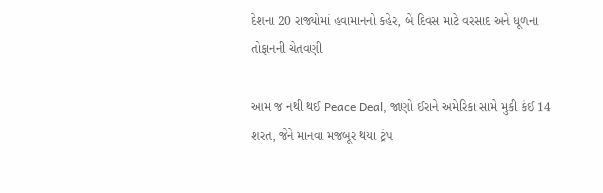દેશના 20 રાજ્યોમાં હવામાનનો કહેર, બે દિવસ માટે વરસાદ અને ધૂળના તોફાનની ચેતવણી

આમ જ નથી થઈ Peace Deal, જાણો ઈરાને અમેરિકા સામે મુકી કંઈ 14 શરત, જેને માનવા મજબૂર થયા ટ્રંપ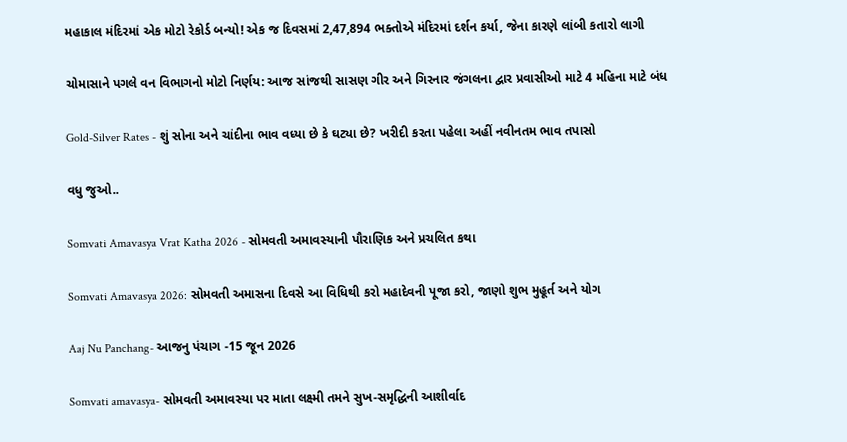મહાકાલ મંદિરમાં એક મોટો રેકોર્ડ બન્યો! એક જ દિવસમાં 2,47,894 ભક્તોએ મંદિરમાં દર્શન કર્યા, જેના કારણે લાંબી કતારો લાગી

ચોમાસાને પગલે વન વિભાગનો મોટો નિર્ણય: આજ સાંજથી સાસણ ગીર અને ગિરનાર જંગલના દ્વાર પ્રવાસીઓ માટે 4 મહિના માટે બંધ

Gold-Silver Rates - શું સોના અને ચાંદીના ભાવ વધ્યા છે કે ઘટ્યા છે? ખરીદી કરતા પહેલા અહીં નવીનતમ ભાવ તપાસો

વધુ જુઓ..

Somvati Amavasya Vrat Katha 2026 - સોમવતી અમાવસ્યાની પૌરાણિક અને પ્રચલિત કથા

Somvati Amavasya 2026: સોમવતી અમાસના દિવસે આ વિધિથી કરો મહાદેવની પૂજા કરો, જાણો શુભ મુહૂર્ત અને યોગ

Aaj Nu Panchang- આજનુ પંચાગ -15 જૂન 2026

Somvati amavasya- સોમવતી અમાવસ્યા પર માતા લક્ષ્મી તમને સુખ-સમૃદ્ધિની આશીર્વાદ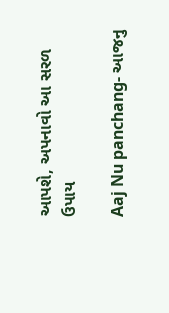આપશે, અપનાવો આ સરળ ઉપાય

Aaj Nu panchang- આજનુ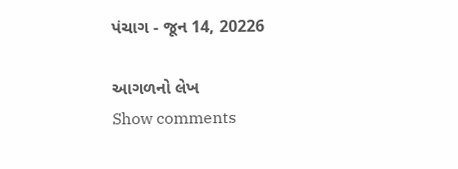પંચાગ - જૂન 14, 20226

આગળનો લેખ
Show comments